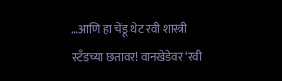…आणि हा चेंडू थेट रवी शास्त्री स्टँडच्या छतावर! वानखेडेवर ‘रवी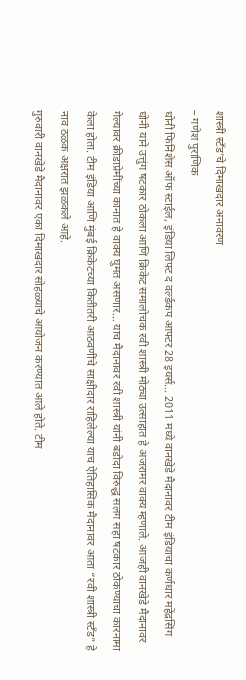शास्त्री स्टँड’चे दिमाखदार अनावरण
– गणेश पुराणिक
धोनी फिनिशेस ऑफ स्टाईल, इंडिया लिफ्ट द वर्ल्डकप आफ्टर 28 इयर्स… 2011 मध्ये वानखेडे मैदानावर टीम इंडियाचा कर्णधार महेंद्रसिंग धोनी याने उत्तुंग षटकार ठोकला आणि क्रिकेट समालोचक रवी शास्त्री मोठ्या उत्साहात हे अजरामर वाक्य म्हणाले. आजही वानखेडे मैदानावर गेल्यावर क्रीडाप्रेमींच्या कानात हे वाक्य घुमत असणार… याच मैदानावर रवी शास्त्री यांनी बडोदा विरुद्ध सलग सहा षटकार ठोकण्याचा कारनामा केला होता. टीम इंडिया आणि मुंबई क्रिकेटच्या कितीतरी आठवणींचे साक्षीदार राहिलेल्या याच ऐतिहासिक मैदानावर आता “रवी शास्त्री स्टँड” हे नाव ठळक अक्षरात झळकले आहे.
गुरुवारी वानखेडे मैदानावर एका दिमाखदार सोहळ्याचे आयोजन करण्यात आले होते. टीम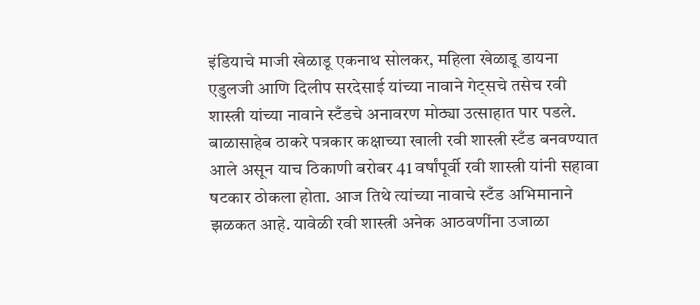इंडियाचे माजी खेळाडू एकनाथ सोलकर, महिला खेळाडू डायना एडुलजी आणि दिलीप सरदेसाई यांच्या नावाने गेट्सचे तसेच रवी शास्त्री यांच्या नावाने स्टँडचे अनावरण मोठ्या उत्साहात पार पडले. बाळासाहेब ठाकरे पत्रकार कक्षाच्या खाली रवी शास्त्री स्टँड बनवण्यात आले असून याच ठिकाणी बरोबर 41 वर्षांपूर्वी रवी शास्त्री यांनी सहावा षटकार ठोकला होता. आज तिथे त्यांच्या नावाचे स्टँड अभिमानाने झळकत आहे. यावेळी रवी शास्त्री अनेक आठवणींना उजाळा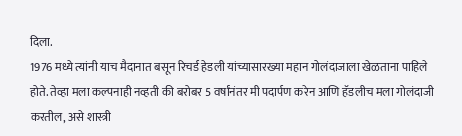दिला.
1976 मध्ये त्यांनी याच मैदानात बसून रिचर्ड हेडली यांच्यासारख्या महान गोलंदाजाला खेळताना पाहिले होते. तेव्हा मला कल्पनाही नव्हती की बरोबर 5 वर्षांनंतर मी पदार्पण करेन आणि हॅडलीच मला गोलंदाजी करतील, असे शास्त्री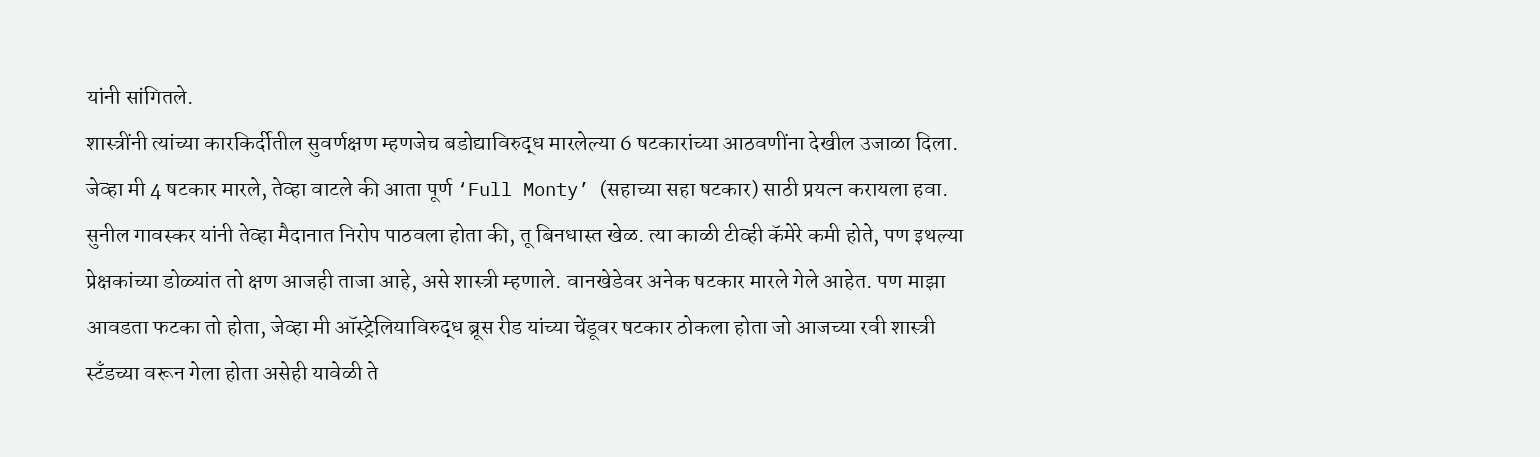यांनी सांगितले.
शास्त्रींनी त्यांच्या कारकिर्दीतील सुवर्णक्षण म्हणजेच बडोद्याविरुद्ध मारलेल्या 6 षटकारांच्या आठवणींना देखील उजाळा दिला. जेव्हा मी 4 षटकार मारले, तेव्हा वाटले की आता पूर्ण ‘Full Monty’ (सहाच्या सहा षटकार) साठी प्रयत्न करायला हवा. सुनील गावस्कर यांनी तेव्हा मैदानात निरोप पाठवला होता की, तू बिनधास्त खेळ. त्या काळी टीव्ही कॅमेरे कमी होते, पण इथल्या प्रेक्षकांच्या डोळ्यांत तो क्षण आजही ताजा आहे, असे शास्त्री म्हणाले. वानखेडेवर अनेक षटकार मारले गेले आहेत. पण माझा आवडता फटका तो होता, जेव्हा मी ऑस्ट्रेलियाविरुद्ध ब्रूस रीड यांच्या चेंडूवर षटकार ठोकला होता जो आजच्या रवी शास्त्री स्टँडच्या वरून गेला होता असेही यावेळी ते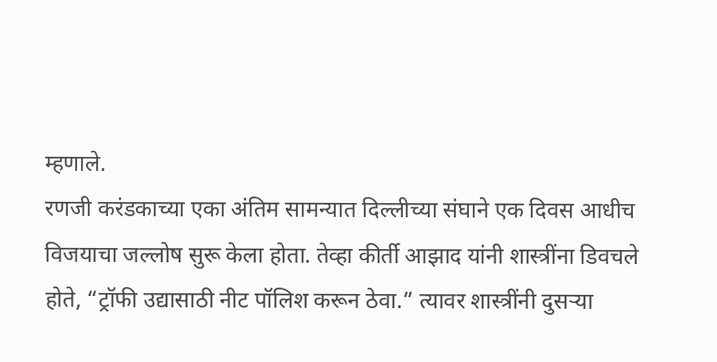म्हणाले.
रणजी करंडकाच्या एका अंतिम सामन्यात दिल्लीच्या संघाने एक दिवस आधीच विजयाचा जल्लोष सुरू केला होता. तेव्हा कीर्ती आझाद यांनी शास्त्रींना डिवचले होते, “ट्रॉफी उद्यासाठी नीट पॉलिश करून ठेवा.” त्यावर शास्त्रींनी दुसऱ्या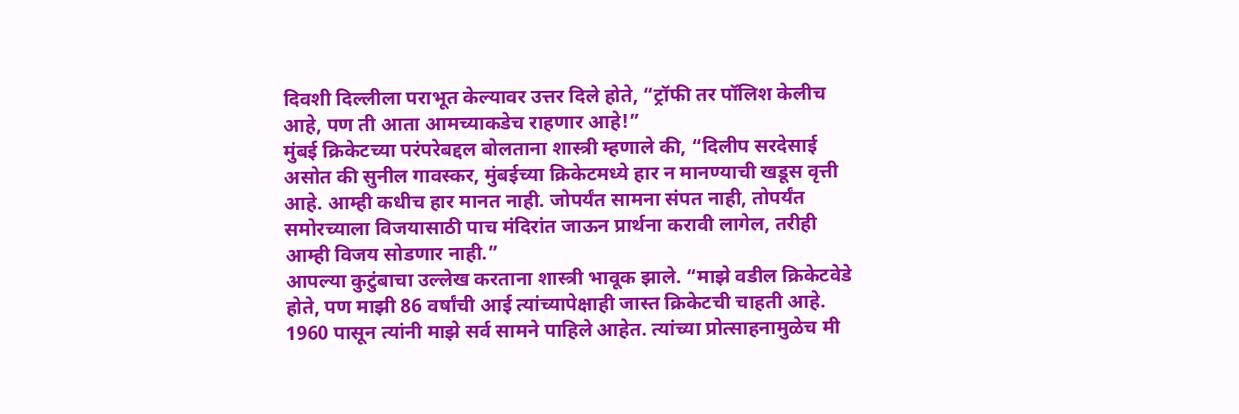दिवशी दिल्लीला पराभूत केल्यावर उत्तर दिले होते, “ट्रॉफी तर पॉलिश केलीच आहे, पण ती आता आमच्याकडेच राहणार आहे!”
मुंबई क्रिकेटच्या परंपरेबद्दल बोलताना शास्त्री म्हणाले की, “दिलीप सरदेसाई असोत की सुनील गावस्कर, मुंबईच्या क्रिकेटमध्ये हार न मानण्याची खडूस वृत्ती आहे. आम्ही कधीच हार मानत नाही. जोपर्यंत सामना संपत नाही, तोपर्यंत समोरच्याला विजयासाठी पाच मंदिरांत जाऊन प्रार्थना करावी लागेल, तरीही आम्ही विजय सोडणार नाही.”
आपल्या कुटुंबाचा उल्लेख करताना शास्त्री भावूक झाले. “माझे वडील क्रिकेटवेडे होते, पण माझी 86 वर्षांची आई त्यांच्यापेक्षाही जास्त क्रिकेटची चाहती आहे. 1960 पासून त्यांनी माझे सर्व सामने पाहिले आहेत. त्यांच्या प्रोत्साहनामुळेच मी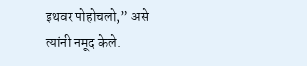इथवर पोहोचलो,” असे त्यांनी नमूद केले.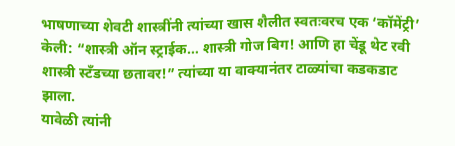भाषणाच्या शेवटी शास्त्रींनी त्यांच्या खास शैलीत स्वतःवरच एक ‘कॉमेंट्री’ केली: “शास्त्री ऑन स्ट्राईक… शास्त्री गोज बिग! आणि हा चेंडू थेट रवी शास्त्री स्टँडच्या छतावर!” त्यांच्या या वाक्यानंतर टाळ्यांचा कडकडाट झाला.
यावेळी त्यांनी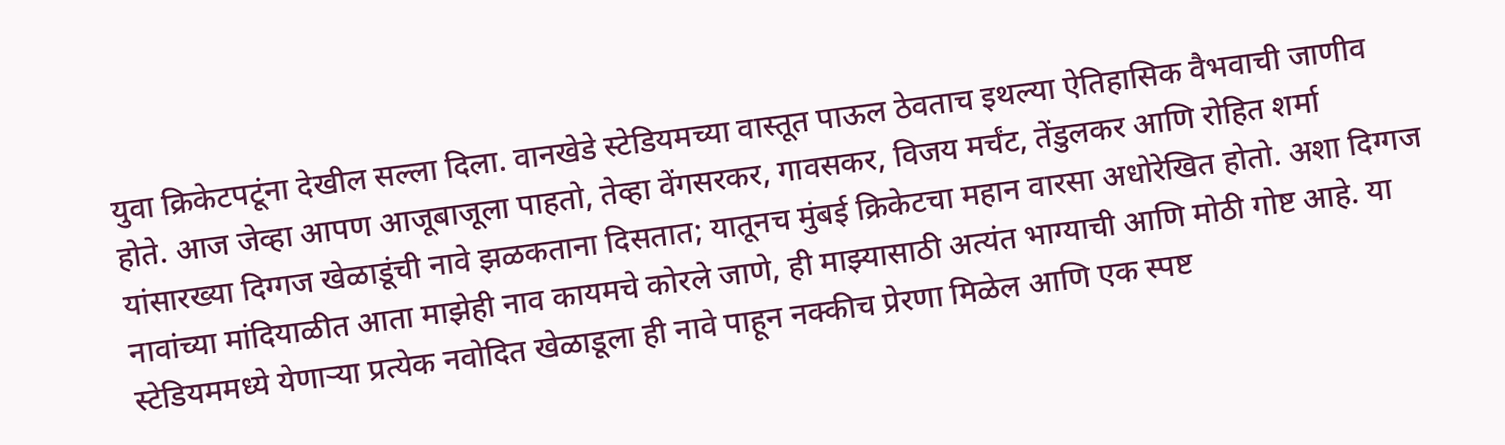युवा क्रिकेटपटूंना देखील सल्ला दिला. वानखेडे स्टेडियमच्या वास्तूत पाऊल ठेवताच इथल्या ऐतिहासिक वैभवाची जाणीव होते. आज जेव्हा आपण आजूबाजूला पाहतो, तेव्हा वेंगसरकर, गावसकर, विजय मर्चंट, तेंडुलकर आणि रोहित शर्मा यांसारख्या दिग्गज खेळाडूंची नावे झळकताना दिसतात; यातूनच मुंबई क्रिकेटचा महान वारसा अधोरेखित होतो. अशा दिग्गज नावांच्या मांदियाळीत आता माझेही नाव कायमचे कोरले जाणे, ही माझ्यासाठी अत्यंत भाग्याची आणि मोठी गोष्ट आहे. या स्टेडियममध्ये येणाऱ्या प्रत्येक नवोदित खेळाडूला ही नावे पाहून नक्कीच प्रेरणा मिळेल आणि एक स्पष्ट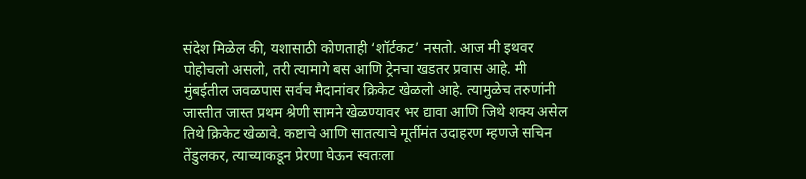संदेश मिळेल की, यशासाठी कोणताही ‘शॉर्टकट’ नसतो. आज मी इथवर पोहोचलो असलो, तरी त्यामागे बस आणि ट्रेनचा खडतर प्रवास आहे. मी मुंबईतील जवळपास सर्वच मैदानांवर क्रिकेट खेळलो आहे. त्यामुळेच तरुणांनी जास्तीत जास्त प्रथम श्रेणी सामने खेळण्यावर भर द्यावा आणि जिथे शक्य असेल तिथे क्रिकेट खेळावे. कष्टाचे आणि सातत्याचे मूर्तीमंत उदाहरण म्हणजे सचिन तेंडुलकर, त्याच्याकडून प्रेरणा घेऊन स्वतःला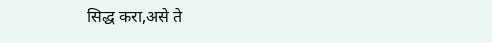सिद्ध करा,असे ते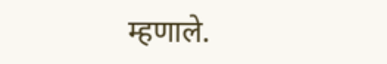म्हणाले.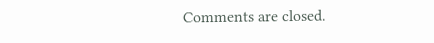Comments are closed.